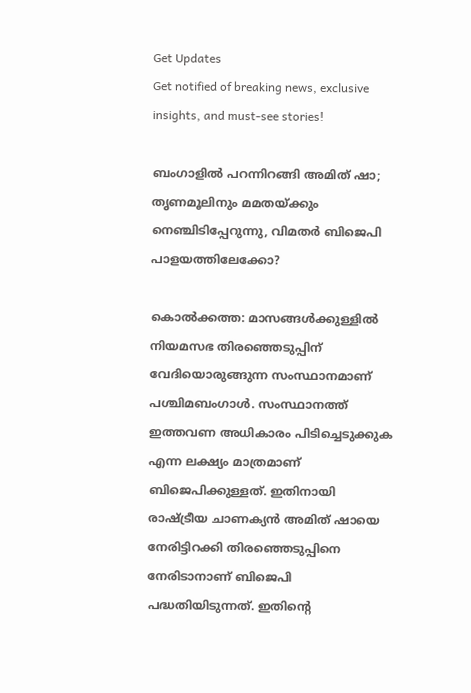Get Updates
Get notified of breaking news, exclusive insights, and must-see stories!

ബംഗാളില്‍ പറന്നിറങ്ങി അമിത് ഷാ; തൃണമൂലിനും മമതയ്ക്കും നെഞ്ചിടിപ്പേറുന്നു, വിമതര്‍ ബിജെപി പാളയത്തിലേക്കോ?

കൊല്‍ക്കത്ത: മാസങ്ങള്‍ക്കുള്ളില്‍ നിയമസഭ തിരഞ്ഞെടുപ്പിന് വേദിയൊരുങ്ങുന്ന സംസ്ഥാനമാണ് പശ്ചിമബംഗാള്‍. സംസ്ഥാനത്ത് ഇത്തവണ അധികാരം പിടിച്ചെടുക്കുക എന്ന ലക്ഷ്യം മാത്രമാണ് ബിജെപിക്കുള്ളത്. ഇതിനായി രാഷ്ട്രീയ ചാണക്യന്‍ അമിത് ഷായെ നേരിട്ടിറക്കി തിരഞ്ഞെടുപ്പിനെ നേരിടാനാണ് ബിജെപി പദ്ധതിയിടുന്നത്. ഇതിന്റെ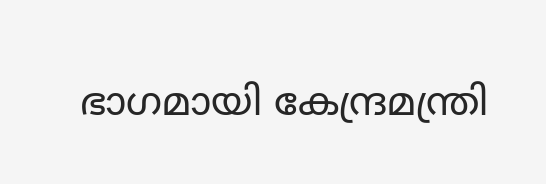ഭാഗമായി കേന്ദ്രമന്ത്രി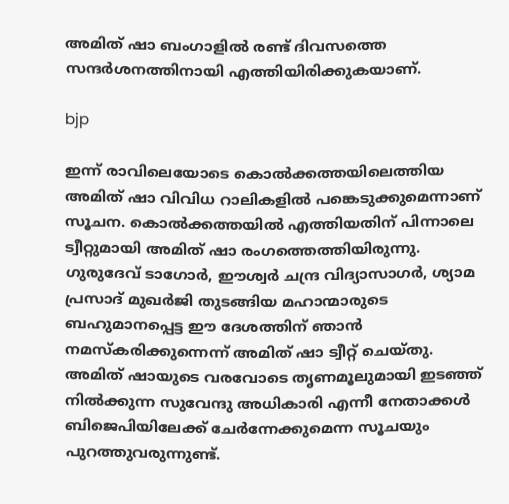അമിത് ഷാ ബംഗാളില്‍ രണ്ട് ദിവസത്തെ സന്ദര്‍ശനത്തിനായി എത്തിയിരിക്കുകയാണ്.

bjp

ഇന്ന് രാവിലെയോടെ കൊല്‍ക്കത്തയിലെത്തിയ അമിത് ഷാ വിവിധ റാലികളില്‍ പങ്കെടുക്കുമെന്നാണ് സൂചന. കൊല്‍ക്കത്തയില്‍ എത്തിയതിന് പിന്നാലെ ട്വീറ്റുമായി അമിത് ഷാ രംഗത്തെത്തിയിരുന്നു. ഗുരുദേവ് ടാഗോര്‍, ഈശ്വര്‍ ചന്ദ്ര വിദ്യാസാഗര്‍, ശ്യാമ പ്രസാദ് മുഖര്‍ജി തുടങ്ങിയ മഹാന്മാരുടെ ബഹുമാനപ്പെട്ട ഈ ദേശത്തിന് ഞാന്‍ നമസ്‌കരിക്കുന്നെന്ന് അമിത് ഷാ ട്വീറ്റ് ചെയ്തു. അമിത് ഷായുടെ വരവോടെ തൃണമൂലുമായി ഇടഞ്ഞ് നില്‍ക്കുന്ന സുവേന്ദു അധികാരി എന്നീ നേതാക്കള്‍ ബിജെപിയിലേക്ക് ചേര്‍ന്നേക്കുമെന്ന സൂചയും പുറത്തുവരുന്നുണ്ട്.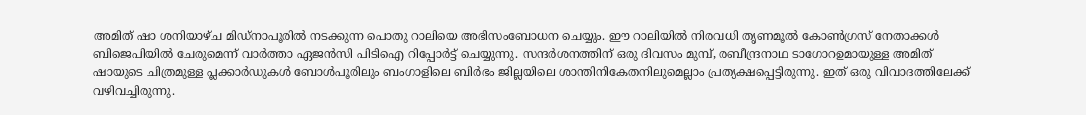അമിത് ഷാ ശനിയാഴ്ച മിഡ്നാപൂരില്‍ നടക്കുന്ന പൊതു റാലിയെ അഭിസംബോധന ചെയ്യും. ഈ റാലിയില്‍ നിരവധി തൃണമൂല്‍ കോണ്‍ഗ്രസ് നേതാക്കള്‍ ബിജെപിയില്‍ ചേരുമെന്ന് വാര്‍ത്താ ഏജന്‍സി പിടിഐ റിപ്പോര്‍ട്ട് ചെയ്യുന്നു. സന്ദര്‍ശനത്തിന് ഒരു ദിവസം മുമ്പ്, രബീന്ദ്രനാഥ ടാഗോറഉമായുള്ള അമിത് ഷായുടെ ചിത്രമുള്ള പ്ലക്കാര്‍ഡുകള്‍ ബോള്‍പൂരിലും ബംഗാളിലെ ബിര്‍ഭം ജില്ലയിലെ ശാന്തിനികേതനിലുമെല്ലാം പ്രത്യക്ഷപ്പെട്ടിരുന്നു. ഇത് ഒരു വിവാദത്തിലേക്ക് വഴിവച്ചിരുന്നു.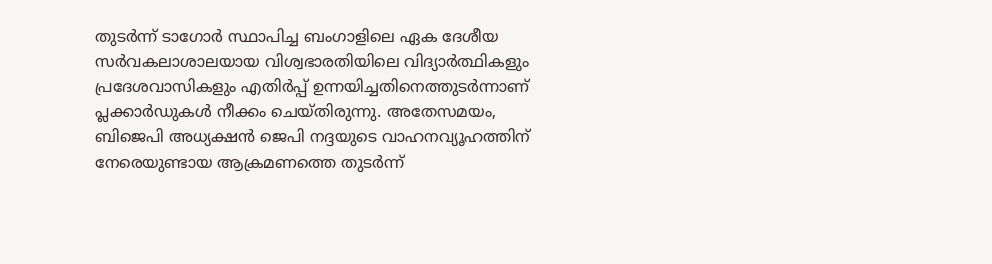തുടര്‍ന്ന് ടാഗോര്‍ സ്ഥാപിച്ച ബംഗാളിലെ ഏക ദേശീയ സര്‍വകലാശാലയായ വിശ്വഭാരതിയിലെ വിദ്യാര്‍ത്ഥികളും പ്രദേശവാസികളും എതിര്‍പ്പ് ഉന്നയിച്ചതിനെത്തുടര്‍ന്നാണ് പ്ലക്കാര്‍ഡുകള്‍ നീക്കം ചെയ്തിരുന്നു. അതേസമയം, ബിജെപി അധ്യക്ഷന്‍ ജെപി നദ്ദയുടെ വാഹനവ്യൂഹത്തിന് നേരെയുണ്ടായ ആക്രമണത്തെ തുടര്‍ന്ന്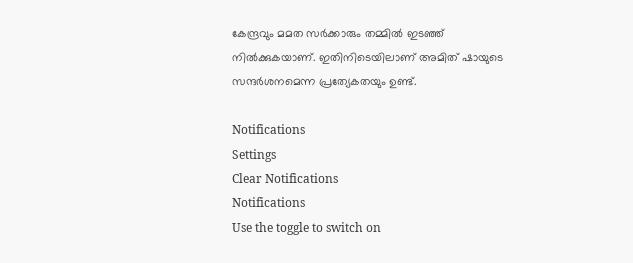കേന്ദ്രവും മമത സര്‍ക്കാരും തമ്മില്‍ ഇടഞ്ഞ് നില്‍ക്കുകയാണ്. ഇതിനിടെയിലാണ് അമിത് ഷായുടെ സന്ദര്‍ശനമെന്ന പ്രത്യേകതയും ഉണ്ട്.

Notifications
Settings
Clear Notifications
Notifications
Use the toggle to switch on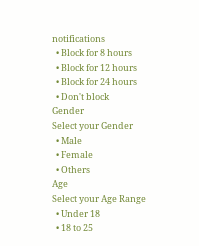notifications
  • Block for 8 hours
  • Block for 12 hours
  • Block for 24 hours
  • Don't block
Gender
Select your Gender
  • Male
  • Female
  • Others
Age
Select your Age Range
  • Under 18
  • 18 to 25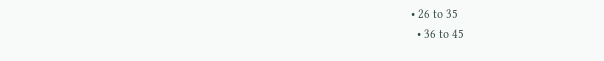• 26 to 35
  • 36 to 45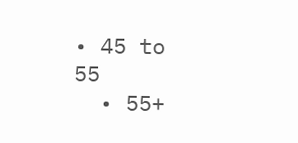• 45 to 55
  • 55+